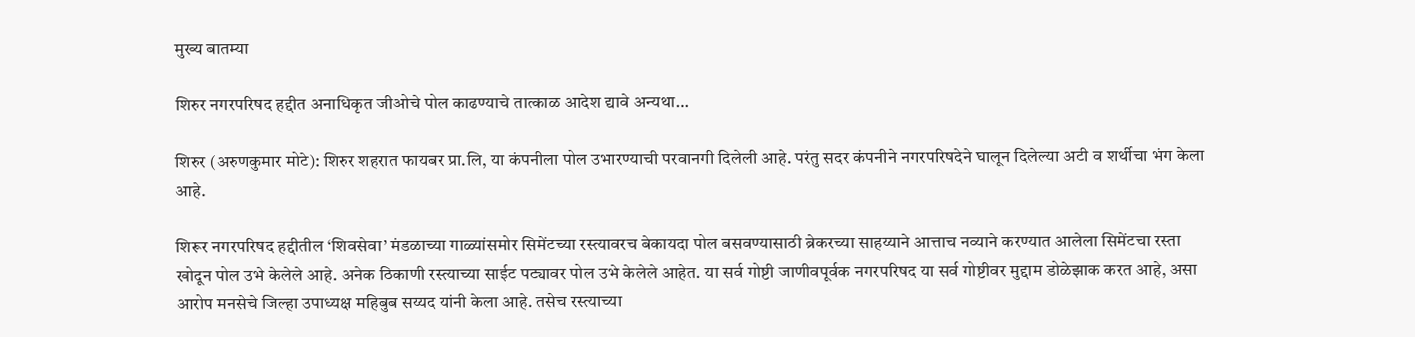मुख्य बातम्या

शिरुर नगरपरिषद हद्दीत अनाधिकृत जीओचे पोल काढण्याचे तात्काळ आदेश द्यावे अन्यथा…

शिरुर (अरुणकुमार मोटे): शिरुर शहरात फायबर प्रा.लि, या कंपनीला पोल उभारण्याची परवानगी दिलेली आहे. परंतु सदर कंपनीने नगरपरिषदेने घालून दिलेल्या अटी व शर्थीचा भंग केला आहे.

शिरूर नगरपरिषद हद्दीतील ‘शिवसेवा’ मंडळाच्या गाळ्यांसमोर सिमेंटच्या रस्त्यावरच बेकायदा पोल बसवण्यासाठी ब्रेकरच्या साहय्याने आत्ताच नव्याने करण्यात आलेला सिमेंटचा रस्ता खोदून पोल उभे केलेले आहे. अनेक ठिकाणी रस्त्याच्या साईट पट्यावर पोल उभे केलेले आहेत. या सर्व गोष्टी जाणीवपूर्वक नगरपरिषद या सर्व गोष्टीवर मुद्दाम डोळेझाक करत आहे, असा आरोप मनसेचे जिल्हा उपाध्यक्ष महिबुब सय्यद यांनी केला आहे. तसेच रस्त्याच्या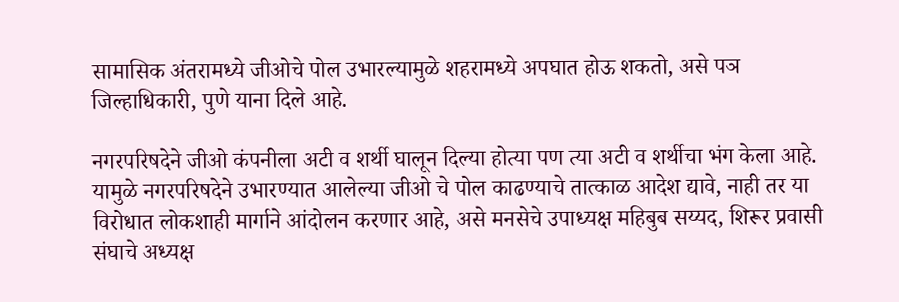सामासिक अंतरामध्ये जीओचे पोल उभारल्यामुळे शहरामध्ये अपघात होऊ शकतो, असे पञ जिल्हाधिकारी, पुणे याना दिले आहे.

नगरपरिषदेने जीओ कंपनीला अटी व शर्थी घालून दिल्या होत्या पण त्या अटी व शर्थीचा भंग केला आहे. यामुळे नगरपरिषदेने उभारण्यात आलेल्या जीओ चे पोल काढण्याचे तात्काळ आदेश द्यावे, नाही तर या विरोधात लोकशाही मार्गाने आंदोलन करणार आहे, असे मनसेचे उपाध्यक्ष महिबुब सय्यद, शिरूर प्रवासी संघाचे अध्यक्ष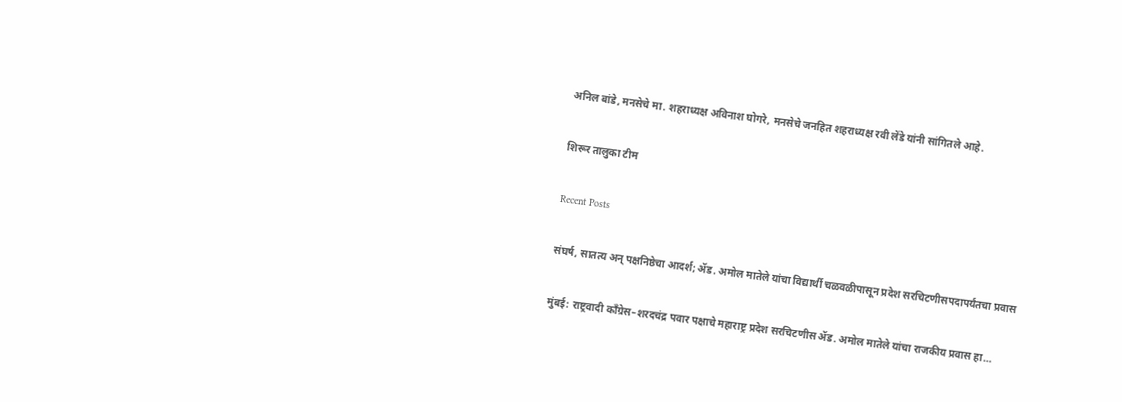अनिल बांडे, मनसेचे मा. शहराध्यक्ष अविनाश घोगरे, मनसेचे जनहित शहराध्यक्ष रवी लेंडे यांनी सांगितले आहे.

शिरूर तालुका टीम

Recent Posts

संघर्ष, सातत्य अन् पक्षनिष्ठेचा आदर्श; ॲड. अमोल मातेले यांचा विद्यार्थी चळवळीपासून प्रदेश सरचिटणीसपदापर्यंतचा प्रवास

मुंबई: राष्ट्रवादी काँग्रेस–शरदचंद्र पवार पक्षाचे महाराष्ट्र प्रदेश सरचिटणीस ॲड. अमोल मातेले यांचा राजकीय प्रवास हा…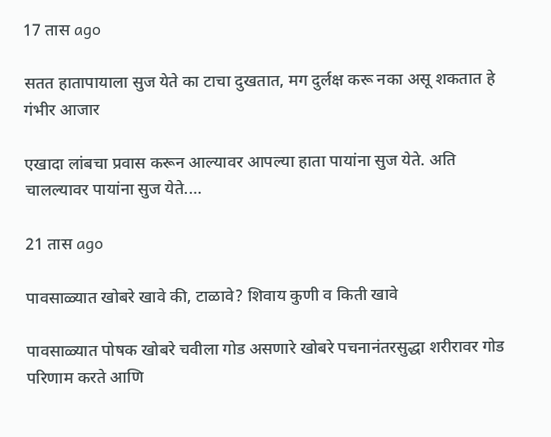17 तास ago

सतत हातापायाला सुज येते का टाचा दुखतात, मग दुर्लक्ष करू नका असू शकतात हे गंभीर आजार

एखादा लांबचा प्रवास करून आल्यावर आपल्या हाता पायांना सुज येते. अति चालल्यावर पायांना सुज येते.…

21 तास ago

पावसाळ्यात खोबरे खावे की, टाळावे? शिवाय कुणी व किती खावे

पावसाळ्यात पोषक खोबरे चवीला गोड असणारे खोबरे पचनानंतरसुद्धा शरीरावर गोड परिणाम करते आणि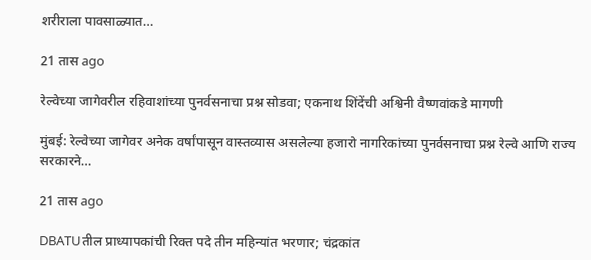शरीराला पावसाळ्यात…

21 तास ago

रेल्वेच्या जागेवरील रहिवाशांच्या पुनर्वसनाचा प्रश्न सोडवा; एकनाथ शिंदेंची अश्विनी वैष्णवांकडे मागणी

मुंबई: रेल्वेच्या जागेवर अनेक वर्षांपासून वास्तव्यास असलेल्या हजारो नागरिकांच्या पुनर्वसनाचा प्रश्न रेल्वे आणि राज्य सरकारने…

21 तास ago

DBATUतील प्राध्यापकांची रिक्त पदे तीन महिन्यांत भरणार; चंद्रकांत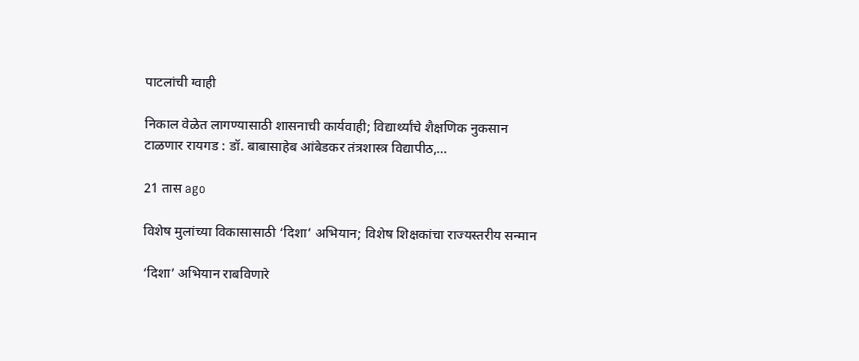पाटलांची ग्वाही

निकाल वेळेत लागण्यासाठी शासनाची कार्यवाही; विद्यार्थ्यांचे शैक्षणिक नुकसान टाळणार रायगड : डॉ. बाबासाहेब आंबेडकर तंत्रशास्त्र विद्यापीठ,…

21 तास ago

विशेष मुलांच्या विकासासाठी ‘दिशा’ अभियान; विशेष शिक्षकांचा राज्यस्तरीय सन्मान

‘दिशा’ अभियान राबविणारे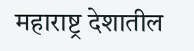महाराष्ट्र देशातील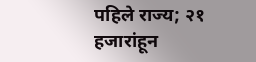पहिले राज्य; २१ हजारांहून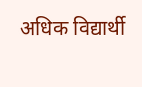अधिक विद्यार्थी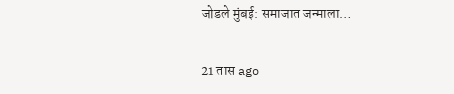जोडले मुंबई: समाजात जन्माला…

21 तास ago